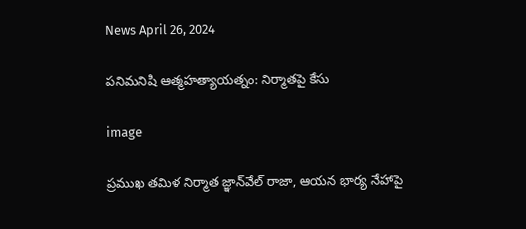News April 26, 2024

పనిమనిషి ఆత్మహత్యాయత్నం: నిర్మాతపై కేసు

image

ప్రముఖ తమిళ నిర్మాత జ్ఞాన్‌వేల్ రాజా, ఆయన భార్య నేహాపై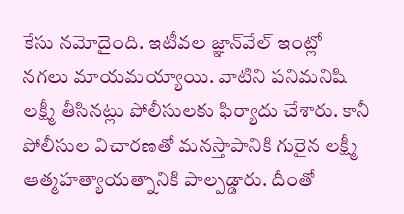కేసు నమోదైంది. ఇటీవల జ్ఞాన్‌వేల్ ఇంట్లో నగలు మాయమయ్యాయి. వాటిని పనిమనిషి లక్ష్మీ తీసినట్లు పోలీసులకు ఫిర్యాదు చేశారు. కానీ పోలీసుల విచారణతో మనస్తాపానికి గురైన లక్ష్మీ ఆత్మహత్యాయత్నానికి పాల్పడ్డారు. దీంతో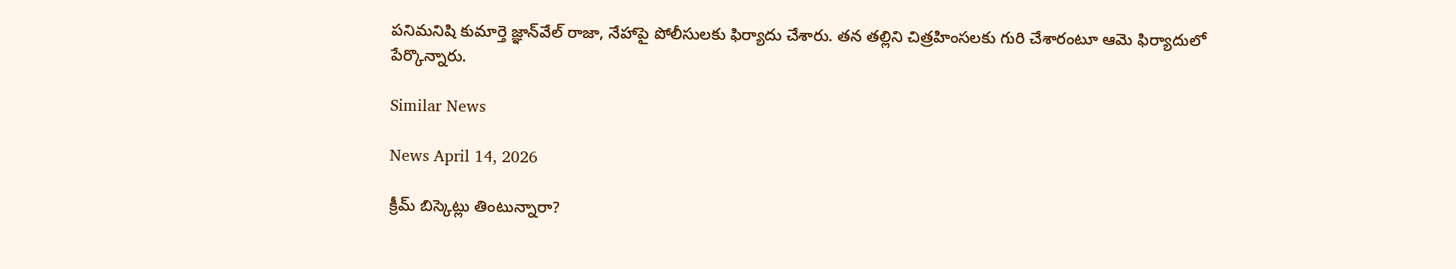పనిమనిషి కుమార్తె జ్ఞాన్‌వేల్ రాజా, నేహాపై పోలీసులకు ఫిర్యాదు చేశారు. తన తల్లిని చిత్రహింసలకు గురి చేశారంటూ ఆమె ఫిర్యాదులో పేర్కొన్నారు.

Similar News

News April 14, 2026

క్రీమ్ బిస్కెట్లు తింటున్నారా?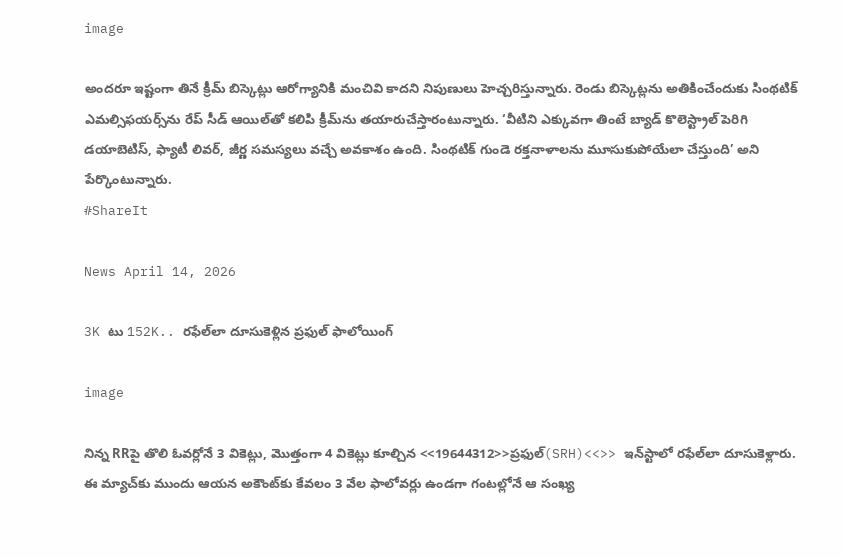image

అందరూ ఇష్టంగా తినే క్రీమ్ బిస్కెట్లు ఆరోగ్యానికి మంచివి కాదని నిపుణులు హెచ్చరిస్తున్నారు. రెండు బిస్కెట్లను అతికించేందుకు సింథటిక్ ఎమల్సిఫయర్స్‌ను రేప్ సీడ్ ఆయిల్‌తో కలిపి క్రీమ్‌ను తయారుచేస్తారంటున్నారు. ‘వీటిని ఎక్కువగా తింటే బ్యాడ్ కొలెస్ట్రాల్ పెరిగి డయాబెటిస్, ఫ్యాటీ లివర్, జీర్ణ సమస్యలు వచ్చే అవకాశం ఉంది. సింథటిక్ గుండె రక్తనాళాలను మూసుకుపోయేలా చేస్తుంది’ అని పేర్కొంటున్నారు.
#ShareIt

News April 14, 2026

3K టు 152K.. రఫేల్‌లా దూసుకెళ్లిన ప్రఫుల్ ఫాలోయింగ్

image

నిన్న RRపై తొలి ఓవర్లోనే 3 వికెట్లు, మొత్తంగా 4 వికెట్లు కూల్చిన <<19644312>>ప్రఫుల్(SRH)<<>> ఇన్‌స్టాలో రఫేల్‌లా దూసుకెళ్లారు. ఈ మ్యాచ్‌కు ముందు ఆయన అకౌంట్‌కు కేవలం 3 వేల ఫాలోవర్లు ఉండగా గంటల్లోనే ఆ సంఖ్య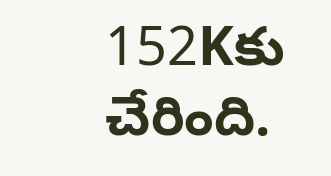152Kకు చేరింది.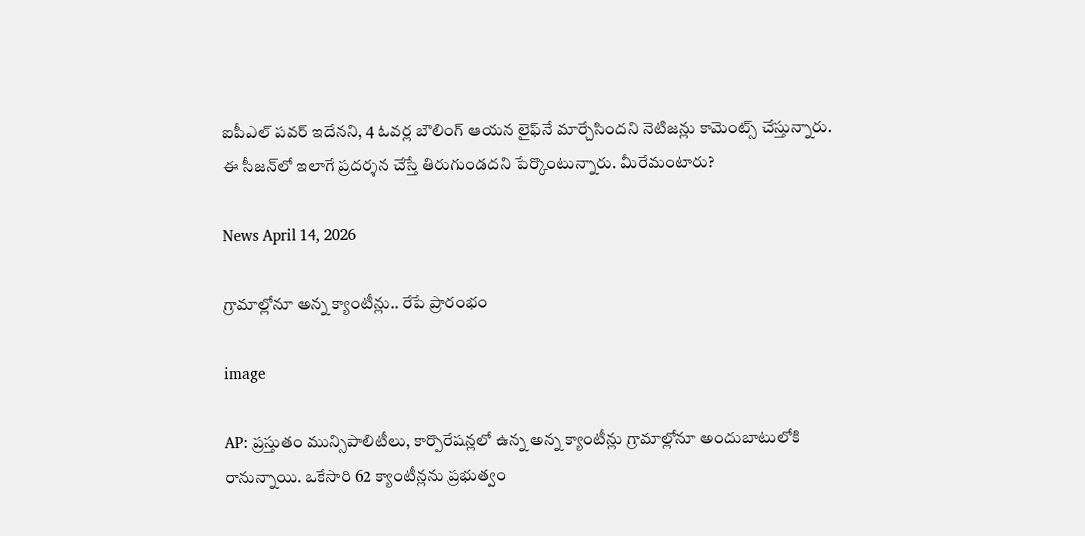ఐపీఎల్ పవర్ ఇదేనని, 4 ఓవర్ల బౌలింగ్ ఆయన లైఫ్‌నే మార్చేసిందని నెటిజన్లు కామెంట్స్ చేస్తున్నారు. ఈ సీజన్‌లో ఇలాగే ప్రదర్శన చేస్తే తిరుగుండదని పేర్కొంటున్నారు. మీరేమంటారు?

News April 14, 2026

గ్రామాల్లోనూ అన్న క్యాంటీన్లు.. రేపే ప్రారంభం

image

AP: ప్రస్తుతం మున్సిపాలిటీలు, కార్పొరేషన్లలో ఉన్న అన్న క్యాంటీన్లు గ్రామాల్లోనూ అందుబాటులోకి రానున్నాయి. ఒకేసారి 62 క్యాంటీన్లను ప్రభుత్వం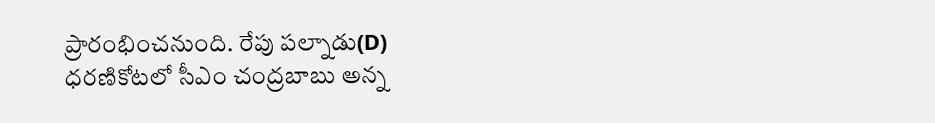ప్రారంభించనుంది. రేపు పల్నాడు(D) ధరణికోటలో సీఎం చంద్రబాబు అన్న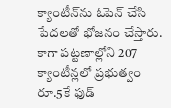క్యాంటీన్‌ను ఓపెన్ చేసి పేదలతో భోజనం చేస్తారు. కాగా పట్టణాల్లోని 207 క్యాంటీన్లలో ప్రభుత్వం రూ.5కే ఫుడ్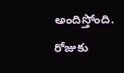అందిస్తోంది. రోజుకు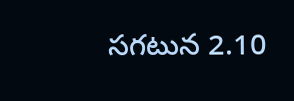సగటున 2.10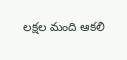లక్షల మంది ఆకలి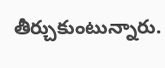తీర్చుకుంటున్నారు.